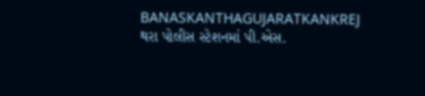BANASKANTHAGUJARATKANKREJ
થરા પોલીસ સ્ટેશનમાં પી.એસ.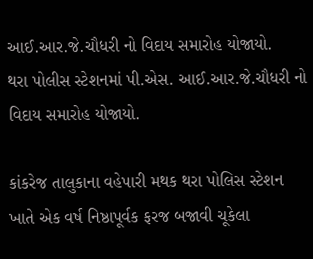આઈ.આર.જે.ચૌધરી નો વિદાય સમારોહ યોજાયો.
થરા પોલીસ સ્ટેશનમાં પી.એસ. આઈ.આર.જે.ચૌધરી નો વિદાય સમારોહ યોજાયો.

કાંકરેજ તાલુકાના વહેપારી મથક થરા પોલિસ સ્ટેશન ખાતે એક વર્ષ નિષ્ઠાપૂર્વક ફરજ બજાવી ચૂકેલા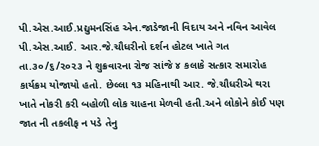પી.એસ.આઈ.પ્રદ્યુમનસિંહ એન.જાડેજાની વિદાય અને નવિન આવેલ પી.એસ.આઈ. આર.જે.ચૌધરીનો દર્શન હોટલ ખાતે ગત તા.૩૦/૬/૨૦૨૩ ને શુક્રવારના રોજ સાંજે ૪ કલાકે સત્કાર સમારોહ કાર્યક્રમ યોજાયો હતો. છેલ્લા ૧૩ મહિનાથી આર. જે.ચૌધરીએ થરા ખાતે નોકરી કરી બહોળી લોક ચાહના મેળવી હતી.અને લોકોને કોઈ પણ જાત ની તકલીફ ન પડે તેનુ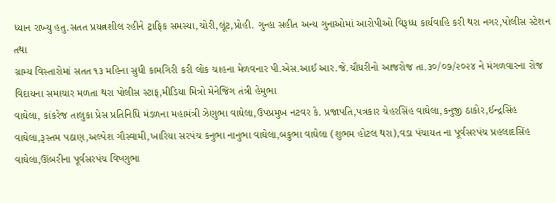ધ્યાન રાખ્યુ હતુ.સતત પ્રયત્નશીલ રહીને ટ્રાફિક સમસ્યા,ચોરી,લૂંટ,પ્રોહી. ગુન્હા સહીત અન્ય ગુનાઓમાં આરોપીઓ વિરૂધ્ધ કાર્યવાહિ કરી થરા નગર,પોલીસ સ્ટેશન તથા
ગ્રામ્ય વિસ્તારોમાં સતત ૧૩ મહિના સુધી કામગિરી કરી લોક ચાહના મેળવનાર પી.એસ.આઈ આર.જે.ચૌધરીનો આજરોજ તા.૩૦/૦૭/૨૦૨૪ ને મંગળવારના રોજ વિદાયના સમાચાર મળતા થરા પોલીસ સ્ટાફ,મીડિયા મિત્રો મેનેજિંગ તંત્રી હેમુભા
વાઘેલા, કાંકરેજ તાલુકા પ્રેસ પ્રતિનિધિ મંડળના મહામંત્રી ઝેણુભા વાઘેલા,ઉપપ્રમુખ નટવર કે. પ્રજાપતિ,પત્રકાર ચેહરસિંહ વાઘેલા,કનુજી ઠાકોર,ઈન્દ્રસિંહ વાઘેલા,રૂસ્તમ પઠાણ,અલ્પેશ ગૌસ્વામી,ખારિયા સરપંચ કનુભા નાનુભા વાઘેલા,બકુભા વાઘેલા (શુભમ હોટલ થરા),વડા પંચાયત ના પૂર્વસરપંચ પ્રહલાદસિંહ વાઘેલા,ઊંબરીના પૂર્વસરપંચ વિષ્ણુભા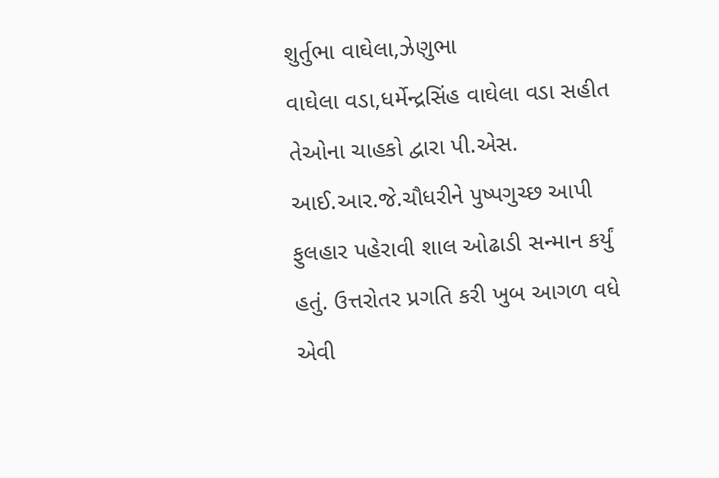શુર્તુભા વાઘેલા,ઝેણુભા
વાઘેલા વડા,ધર્મેન્દ્રસિંહ વાઘેલા વડા સહીત તેઓના ચાહકો દ્વારા પી.એસ. આઈ.આર.જે.ચૌધરીને પુષ્પગુચ્છ આપી ફુલહાર પહેરાવી શાલ ઓઢાડી સન્માન કર્યું હતું. ઉત્તરોતર પ્રગતિ કરી ખુબ આગળ વધે એવી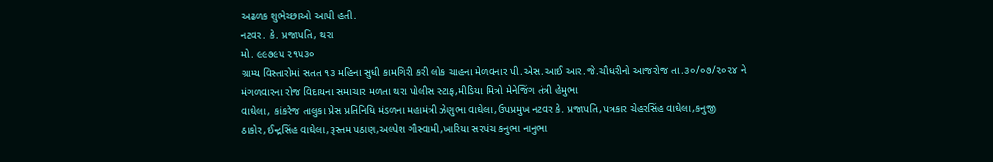અઢળક શુભેચ્છાઓ આપી હતી.
નટવર. કે. પ્રજાપતિ, થરા
મો. ૯૯૭૯૫ ૨૧૫૩૦
ગ્રામ્ય વિસ્તારોમાં સતત ૧૩ મહિના સુધી કામગિરી કરી લોક ચાહના મેળવનાર પી.એસ.આઈ આર.જે.ચૌધરીનો આજરોજ તા.૩૦/૦૭/૨૦૨૪ ને મંગળવારના રોજ વિદાયના સમાચાર મળતા થરા પોલીસ સ્ટાફ,મીડિયા મિત્રો મેનેજિંગ તંત્રી હેમુભા
વાઘેલા, કાંકરેજ તાલુકા પ્રેસ પ્રતિનિધિ મંડળના મહામંત્રી ઝેણુભા વાઘેલા,ઉપપ્રમુખ નટવર કે. પ્રજાપતિ,પત્રકાર ચેહરસિંહ વાઘેલા,કનુજી ઠાકોર,ઈન્દ્રસિંહ વાઘેલા,રૂસ્તમ પઠાણ,અલ્પેશ ગૌસ્વામી,ખારિયા સરપંચ કનુભા નાનુભા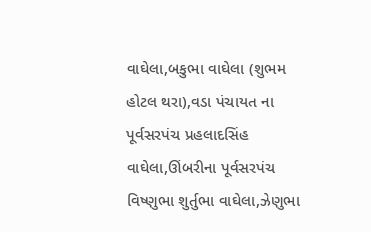વાઘેલા,બકુભા વાઘેલા (શુભમ હોટલ થરા),વડા પંચાયત ના પૂર્વસરપંચ પ્રહલાદસિંહ વાઘેલા,ઊંબરીના પૂર્વસરપંચ વિષ્ણુભા શુર્તુભા વાઘેલા,ઝેણુભા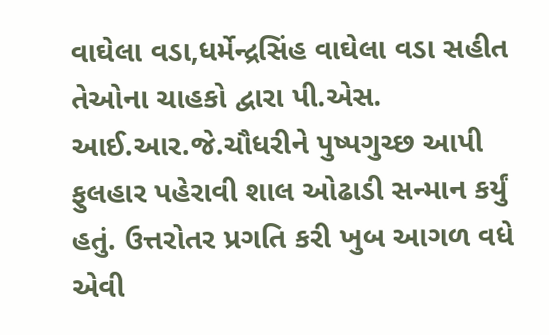વાઘેલા વડા,ધર્મેન્દ્રસિંહ વાઘેલા વડા સહીત તેઓના ચાહકો દ્વારા પી.એસ. આઈ.આર.જે.ચૌધરીને પુષ્પગુચ્છ આપી ફુલહાર પહેરાવી શાલ ઓઢાડી સન્માન કર્યું હતું. ઉત્તરોતર પ્રગતિ કરી ખુબ આગળ વધે એવી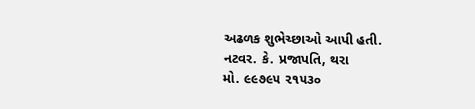અઢળક શુભેચ્છાઓ આપી હતી.
નટવર. કે. પ્રજાપતિ, થરા
મો. ૯૯૭૯૫ ૨૧૫૩૦